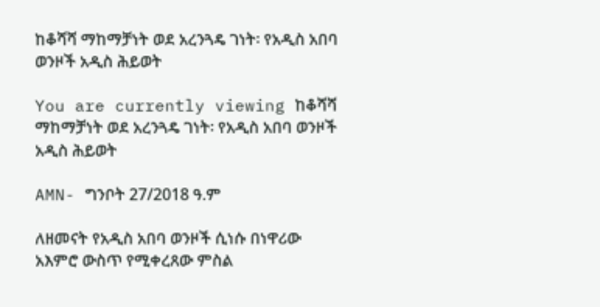ከቆሻሻ ማከማቻነት ወደ አረንጓዴ ገነት፡ የአዲስ አበባ ወንዞች አዲስ ሕይወት

You are currently viewing ከቆሻሻ ማከማቻነት ወደ አረንጓዴ ገነት፡ የአዲስ አበባ ወንዞች አዲስ ሕይወት

AMN- ግንቦት 27/2018 ዓ.ም

ለዘመናት የአዲስ አበባ ወንዞች ሲነሱ በነዋሪው አእምሮ ውስጥ የሚቀረጸው ምስል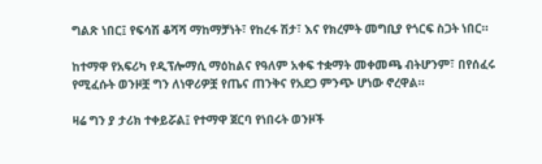ግልጽ ነበር፤ የፍሳሽ ቆሻሻ ማከማቻነት፣ የከረፋ ሽታ፣ እና የክረምት መግቢያ የጎርፍ ስጋት ነበር።

ከተማዋ የአፍሪካ የዲፕሎማሲ ማዕከልና የዓለም አቀፍ ተቋማት መቀመጫ ብትሆንም፣ በየሰፈሩ የሚፈሱት ወንዞቿ ግን ለነዋሪዎቿ የጤና ጠንቅና የአደጋ ምንጭ ሆነው ኖረዋል።

ዛሬ ግን ያ ታሪክ ተቀይሯል፤ የተማዋ ጀርባ የነበሩት ወንዞች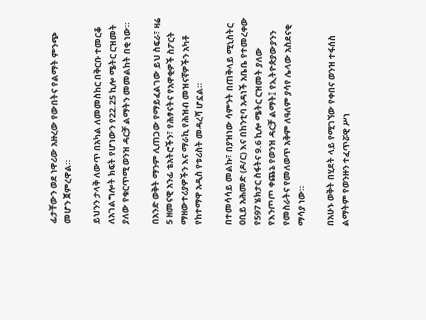ፊታቸውን ወደ ነዋሪው አዙረው የውበትና የልማት ምንጭ መሆን ጀምረዋል።

ይህንን ታላቅ ለውጥ በአካል ለመመስከር በቅርቡ ተመርቆ ለአገልግሎት ክፍት የሆነውን የ22.25 ኪሎ ሜትር ርዝመት ያለው የቁርጥሚ ወንዝ ዳርቻ ልማትን መመልከት በቂ ነው።

በአንድ ወቅት ማንም ሊጠጋው የማይፈልገው ይህ ስፍራ፣ ዛሬ 5 ዘመናዊ አንፊ ቴአትሮችን፣ የሕፃናትና የአዋቂዎች ስፖርት ማዘውተሪያዎችን እና ማራኪ የሕዝብ መዝናኛዎችን አካቶ የከተማዋ አዲስ የቱሪስት መዳረሻ ሆኗል።

በተመሳሳይ መልኩ፣ በያዝነው ሳምንት በጠቅላይ ሚኒስትር ዐቢይ አሕመድ (ዶ/ር) እና በከንቲባ አዳነች አቤቤ የተመረቀው የ597 ሄክታር ስፋትና 9.6 ኪሎ ሜትር ርዝመት ያለው የእንጦጦ ቀጨኔ የወንዝ ዳርቻ ልማት፤ የኢትዮጵያውያንን የመስራትና የመለወጥ አቅም ለዓለም ያሳየ ሌላው አስደናቂ ማሳያ ነው።

በአሁኑ ወቅት በሂደት ላይ የሚገኘው የቀበና ወንዝ ተፋሰስ ልማትም የወንዙን ተፈጥሯዊ ሥነ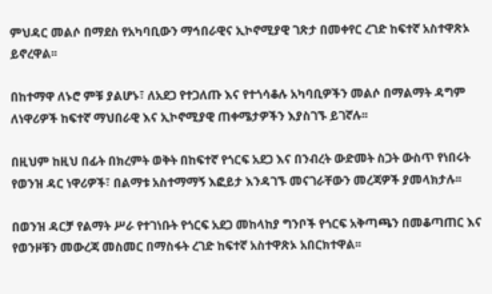ምህዳር መልሶ በማደስ የአካባቢውን ማኅበራዊና ኢኮኖሚያዊ ገጽታ በመቀየር ረገድ ከፍተኛ አስተዋጽኦ ይኖረዋል፡፡

በከተማዋ ለኑሮ ምቹ ያልሆኑ፣ ለአደጋ የተጋለጡ እና የተጎሳቆሉ አካባቢዎችን መልሶ በማልማት ዳግም ለነዋሪዎች ከፍተኛ ማህበራዊ እና ኢኮኖሚያዊ ጠቀሜታዎችን እያስገኙ ይገኛሉ፡፡

በዚህም ከዚህ በፊት በክረምት ወቅት በከፍተኛ የጎርፍ አደጋ እና በንብረት ውድመት ስጋት ውስጥ የነበሩት የወንዝ ዳር ነዋሪዎች፣ በልማቱ አስተማማኝ እፎይታ እንዳገኙ መናገራቸውን መረጃዎች ያመላክታሉ፡፡

በወንዝ ዳርቻ የልማት ሥራ የተገነቡት የጎርፍ አደጋ መከላከያ ግንቦች የጎርፍ አቅጣጫን በመቆጣጠር እና የወንዞቹን መውረጃ መስመር በማስፋት ረገድ ከፍተኛ አስተዋጽኦ አበርክተዋል፡፡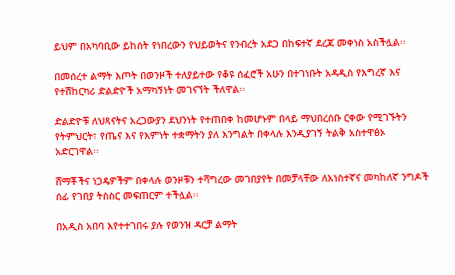ይህም በአካባቢው ይከሰት የነበረውን የህይወትና የንብረት አደጋ በከፍተኛ ደረጃ መቀነስ አስችሏል፡፡

በመሰረተ ልማት እጦት በወንዞች ተለያይተው የቆዩ ሰፈሮች አሁን በተገነቡት አዳዲስ የእግረኛ እና የተሽከርካሪ ድልድዮች አማካኝነት መገናኘት ችለዋል፡፡

ድልድዮቹ ለህጻናትና አረጋውያን ደህንነት የተጠበቀ ከመሆኑም በላይ ማህበረሰቡ ርቀው የሚገኙትን የትምህርት፣ የጤና እና የእምነት ተቋማትን ያለ እንግልት በቀላሉ እንዲያገኝ ትልቅ አስተዋፅኦ አድርገዋል፡፡

ሸማቾችና ነጋዴዎችም በቀላሉ ወንዞቹን ተሻግረው መገበያየት በመቻላቸው ለአነስተኛና መካከለኛ ንግዶች ሰፊ የገበያ ትስስር መፍጠርም ተችሏል፡፡

በአዲስ አበባ እየተተገበሩ ያሉ የወንዝ ዳርቻ ልማት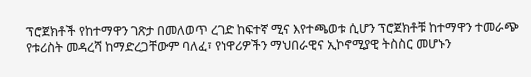ፕሮጀክቶች የከተማዋን ገጽታ በመለወጥ ረገድ ከፍተኛ ሚና እየተጫወቱ ሲሆን ፕሮጀክቶቹ ከተማዋን ተመራጭ የቱሪስት መዳረሻ ከማድረጋቸውም ባለፈ፣ የነዋሪዎችን ማህበራዊና ኢኮኖሚያዊ ትስስር መሆኑን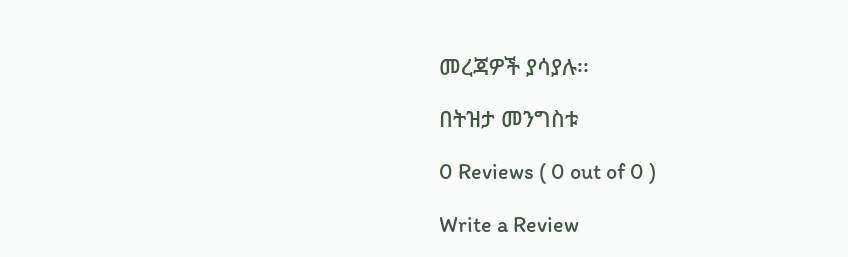መረጃዎች ያሳያሉ፡፡

በትዝታ መንግስቱ

0 Reviews ( 0 out of 0 )

Write a Review